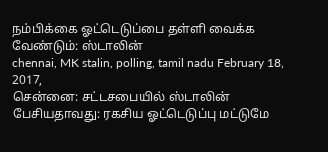நம்பிக்கை ஓட்டெடுப்பை தள்ளி வைக்க வேண்டும்: ஸ்டாலின்
chennai, MK stalin, polling, tamil nadu February 18, 2017,
சென்னை: சட்டசபையில் ஸ்டாலின் பேசியதாவது: ரகசிய ஓட்டெடுப்பு மட்டுமே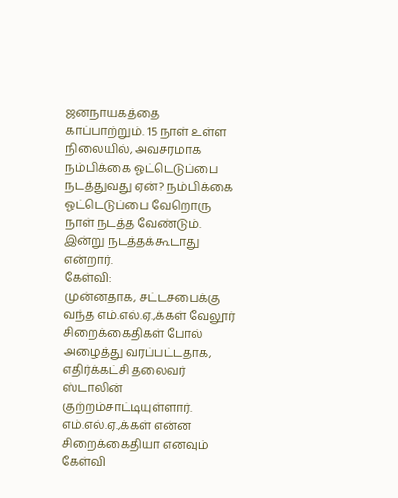ஜனநாயகத்தை காப்பாற்றும். 15 நாள் உள்ள நிலையில், அவசரமாக நம்பிக்கை ஓட்டெடுப்பை நடத்துவது ஏன்? நம்பிக்கை ஓட்டெடுப்பை வேறொரு நாள் நடத்த வேண்டும். இன்று நடத்தக்கூடாது என்றார்.
கேள்வி:
முன்னதாக, சட்டசபைக்கு வந்த எம்.எல்.ஏ.,க்கள் வேலூர் சிறைக்கைதிகள் போல் அழைத்து வரப்பட்டதாக, எதிர்க்கட்சி தலைவர் ஸ்டாலின் குற்றம்சாட்டியுள்ளார். எம்.எல்.ஏ.,க்கள் என்ன சிறைக்கைதியா எனவும் கேள்வி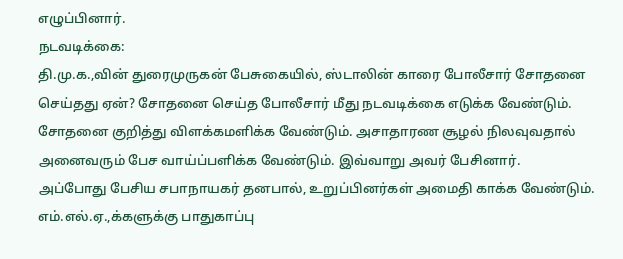எழுப்பினார்.
நடவடிக்கை:
தி.மு.க.,வின் துரைமுருகன் பேசுகையில், ஸ்டாலின் காரை போலீசார் சோதனை செய்தது ஏன்? சோதனை செய்த போலீசார் மீது நடவடிக்கை எடுக்க வேண்டும். சோதனை குறித்து விளக்கமளிக்க வேண்டும். அசாதாரண சூழல் நிலவுவதால் அனைவரும் பேச வாய்ப்பளிக்க வேண்டும். இவ்வாறு அவர் பேசினார்.
அப்போது பேசிய சபாநாயகர் தனபால், உறுப்பினர்கள் அமைதி காக்க வேண்டும். எம்.எல்.ஏ.,க்களுக்கு பாதுகாப்பு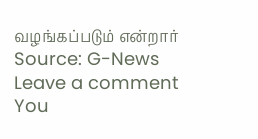வழங்கப்படும் என்றார்
Source: G-News
Leave a comment
You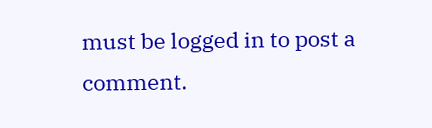must be logged in to post a comment.